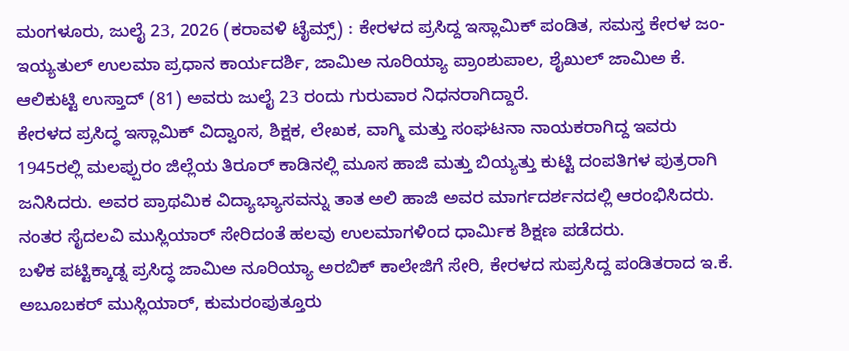ಮಂಗಳೂರು, ಜುಲೈ 23, 2026 (ಕರಾವಳಿ ಟೈಮ್ಸ್) : ಕೇರಳದ ಪ್ರಸಿದ್ದ ಇಸ್ಲಾಮಿಕ್ ಪಂಡಿತ, ಸಮಸ್ತ ಕೇರಳ ಜಂ-ಇಯ್ಯತುಲ್ ಉಲಮಾ ಪ್ರಧಾನ ಕಾರ್ಯದರ್ಶಿ, ಜಾಮಿಅ ನೂರಿಯ್ಯಾ ಪ್ರಾಂಶುಪಾಲ, ಶೈಖುಲ್ ಜಾಮಿಅ ಕೆ. ಆಲಿಕುಟ್ಟಿ ಉಸ್ತಾದ್ (81) ಅವರು ಜುಲೈ 23 ರಂದು ಗುರುವಾರ ನಿಧನರಾಗಿದ್ದಾರೆ.
ಕೇರಳದ ಪ್ರಸಿದ್ಧ ಇಸ್ಲಾಮಿಕ್ ವಿದ್ವಾಂಸ, ಶಿಕ್ಷಕ, ಲೇಖಕ, ವಾಗ್ಮಿ ಮತ್ತು ಸಂಘಟನಾ ನಾಯಕರಾಗಿದ್ದ ಇವರು 1945ರಲ್ಲಿ ಮಲಪ್ಪುರಂ ಜಿಲ್ಲೆಯ ತಿರೂರ್ ಕಾಡಿನಲ್ಲಿ ಮೂಸ ಹಾಜಿ ಮತ್ತು ಬಿಯ್ಯತ್ತು ಕುಟ್ಟಿ ದಂಪತಿಗಳ ಪುತ್ರರಾಗಿ ಜನಿಸಿದರು. ಅವರ ಪ್ರಾಥಮಿಕ ವಿದ್ಯಾಭ್ಯಾಸವನ್ನು ತಾತ ಅಲಿ ಹಾಜಿ ಅವರ ಮಾರ್ಗದರ್ಶನದಲ್ಲಿ ಆರಂಭಿಸಿದರು. ನಂತರ ಸೈದಲವಿ ಮುಸ್ಲಿಯಾರ್ ಸೇರಿದಂತೆ ಹಲವು ಉಲಮಾಗಳಿಂದ ಧಾರ್ಮಿಕ ಶಿಕ್ಷಣ ಪಡೆದರು.
ಬಳಿಕ ಪಟ್ಟಿಕ್ಕಾಡ್ನ ಪ್ರಸಿದ್ಧ ಜಾಮಿಅ ನೂರಿಯ್ಯಾ ಅರಬಿಕ್ ಕಾಲೇಜಿಗೆ ಸೇರಿ, ಕೇರಳದ ಸುಪ್ರಸಿದ್ದ ಪಂಡಿತರಾದ ಇ.ಕೆ. ಅಬೂಬಕರ್ ಮುಸ್ಲಿಯಾರ್, ಕುಮರಂಪುತ್ತೂರು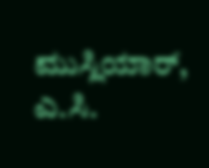ಮುಸ್ಲಿಯಾರ್, ಎ.ಸಿ.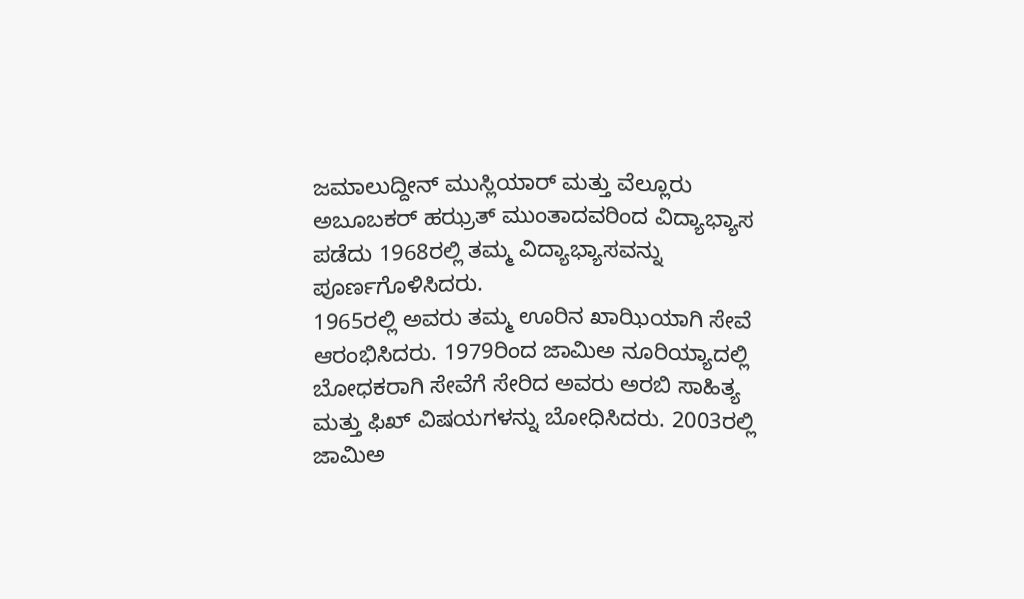ಜಮಾಲುದ್ದೀನ್ ಮುಸ್ಲಿಯಾರ್ ಮತ್ತು ವೆಲ್ಲೂರು ಅಬೂಬಕರ್ ಹಝ್ರತ್ ಮುಂತಾದವರಿಂದ ವಿದ್ಯಾಭ್ಯಾಸ ಪಡೆದು 1968ರಲ್ಲಿ ತಮ್ಮ ವಿದ್ಯಾಭ್ಯಾಸವನ್ನು ಪೂರ್ಣಗೊಳಿಸಿದರು.
1965ರಲ್ಲಿ ಅವರು ತಮ್ಮ ಊರಿನ ಖಾಝಿಯಾಗಿ ಸೇವೆ ಆರಂಭಿಸಿದರು. 1979ರಿಂದ ಜಾಮಿಅ ನೂರಿಯ್ಯಾದಲ್ಲಿ ಬೋಧಕರಾಗಿ ಸೇವೆಗೆ ಸೇರಿದ ಅವರು ಅರಬಿ ಸಾಹಿತ್ಯ ಮತ್ತು ಫಿಖ್ ವಿಷಯಗಳನ್ನು ಬೋಧಿಸಿದರು. 2003ರಲ್ಲಿ ಜಾಮಿಅ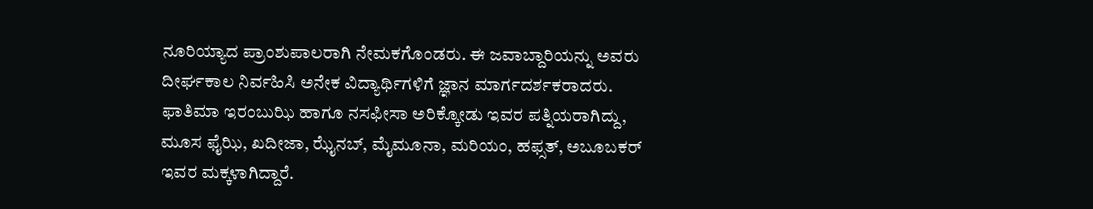ನೂರಿಯ್ಯಾದ ಪ್ರಾಂಶುಪಾಲರಾಗಿ ನೇಮಕಗೊಂಡರು. ಈ ಜವಾಬ್ದಾರಿಯನ್ನು ಅವರು ದೀರ್ಘಕಾಲ ನಿರ್ವಹಿಸಿ ಅನೇಕ ವಿದ್ಯಾರ್ಥಿಗಳಿಗೆ ಜ್ಞಾನ ಮಾರ್ಗದರ್ಶಕರಾದರು.
ಫಾತಿಮಾ ಇರಂಬುಝಿ ಹಾಗೂ ನಸಫೀಸಾ ಅರಿಕ್ಕೋಡು ಇವರ ಪತ್ನಿಯರಾಗಿದ್ದು, ಮೂಸ ಫೈಝಿ, ಖದೀಜಾ, ಝೈನಬ್, ಮೈಮೂನಾ, ಮರಿಯಂ, ಹಫ್ಸತ್, ಅಬೂಬಕರ್ ಇವರ ಮಕ್ಕಳಾಗಿದ್ದಾರೆ.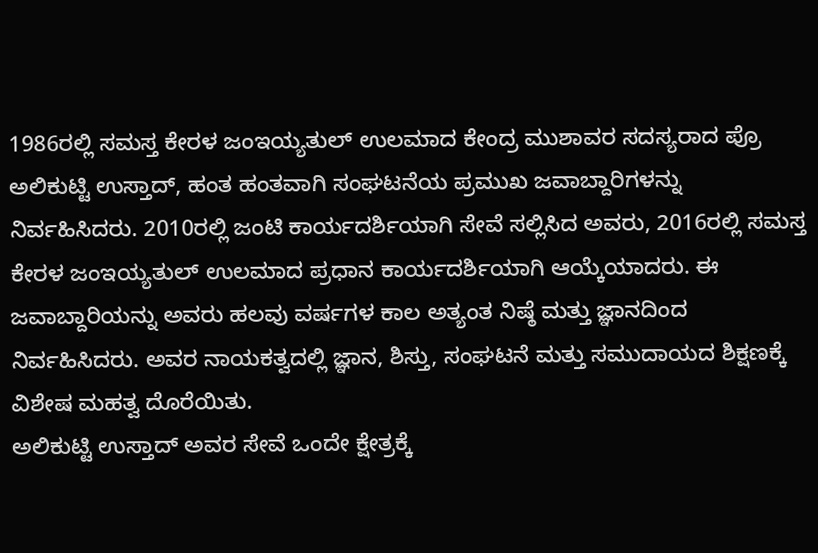1986ರಲ್ಲಿ ಸಮಸ್ತ ಕೇರಳ ಜಂಇಯ್ಯತುಲ್ ಉಲಮಾದ ಕೇಂದ್ರ ಮುಶಾವರ ಸದಸ್ಯರಾದ ಪ್ರೊ ಅಲಿಕುಟ್ಟಿ ಉಸ್ತಾದ್, ಹಂತ ಹಂತವಾಗಿ ಸಂಘಟನೆಯ ಪ್ರಮುಖ ಜವಾಬ್ದಾರಿಗಳನ್ನು ನಿರ್ವಹಿಸಿದರು. 2010ರಲ್ಲಿ ಜಂಟಿ ಕಾರ್ಯದರ್ಶಿಯಾಗಿ ಸೇವೆ ಸಲ್ಲಿಸಿದ ಅವರು, 2016ರಲ್ಲಿ ಸಮಸ್ತ ಕೇರಳ ಜಂಇಯ್ಯತುಲ್ ಉಲಮಾದ ಪ್ರಧಾನ ಕಾರ್ಯದರ್ಶಿಯಾಗಿ ಆಯ್ಕೆಯಾದರು. ಈ ಜವಾಬ್ದಾರಿಯನ್ನು ಅವರು ಹಲವು ವರ್ಷಗಳ ಕಾಲ ಅತ್ಯಂತ ನಿಷ್ಠೆ ಮತ್ತು ಜ್ಞಾನದಿಂದ ನಿರ್ವಹಿಸಿದರು. ಅವರ ನಾಯಕತ್ವದಲ್ಲಿ ಜ್ಞಾನ, ಶಿಸ್ತು, ಸಂಘಟನೆ ಮತ್ತು ಸಮುದಾಯದ ಶಿಕ್ಷಣಕ್ಕೆ ವಿಶೇಷ ಮಹತ್ವ ದೊರೆಯಿತು.
ಅಲಿಕುಟ್ಟಿ ಉಸ್ತಾದ್ ಅವರ ಸೇವೆ ಒಂದೇ ಕ್ಷೇತ್ರಕ್ಕೆ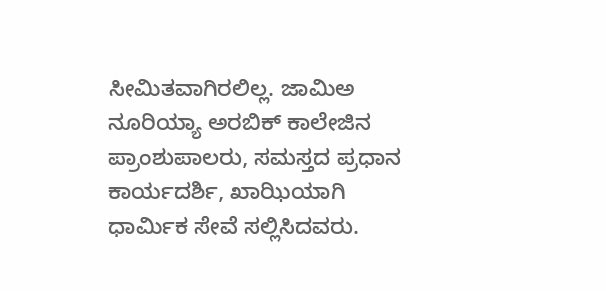ಸೀಮಿತವಾಗಿರಲಿಲ್ಲ. ಜಾಮಿಅ ನೂರಿಯ್ಯಾ ಅರಬಿಕ್ ಕಾಲೇಜಿನ ಪ್ರಾಂಶುಪಾಲರು, ಸಮಸ್ತದ ಪ್ರಧಾನ ಕಾರ್ಯದರ್ಶಿ, ಖಾಝಿಯಾಗಿ ಧಾರ್ಮಿಕ ಸೇವೆ ಸಲ್ಲಿಸಿದವರು.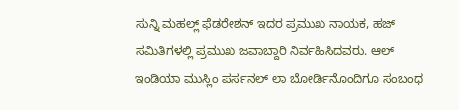ಸುನ್ನಿ ಮಹಲ್ಲ್ ಫೆಡರೇಶನ್ ಇದರ ಪ್ರಮುಖ ನಾಯಕ, ಹಜ್ ಸಮಿತಿಗಳಲ್ಲಿ ಪ್ರಮುಖ ಜವಾಬ್ದಾರಿ ನಿರ್ವಹಿಸಿದವರು. ಆಲ್ ಇಂಡಿಯಾ ಮುಸ್ಲಿಂ ಪರ್ಸನಲ್ ಲಾ ಬೋರ್ಡಿನೊಂದಿಗೂ ಸಂಬಂಧ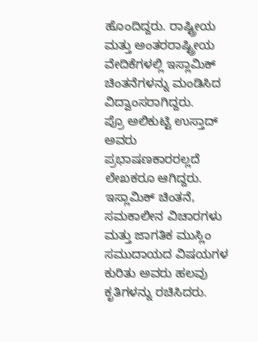ಹೊಂದಿದ್ದರು. ರಾಷ್ಟ್ರೀಯ ಮತ್ತು ಅಂತರರಾಷ್ಟ್ರೀಯ ವೇದಿಕೆಗಳಲ್ಲಿ ಇಸ್ಲಾಮಿಕ್ ಚಿಂತನೆಗಳನ್ನು ಮಂಡಿಸಿದ ವಿದ್ವಾಂಸರಾಗಿದ್ದರು.
ಪ್ರೊ ಅಲಿಕುಟ್ಟಿ ಉಸ್ತಾದ್ ಅವರು ಪ್ರಭಾಷಣಕಾರರಲ್ಲದೆ ಲೇಖಕರೂ ಆಗಿದ್ದರು. ಇಸ್ಲಾಮಿಕ್ ಚಿಂತನೆ, ಸಮಕಾಲೀನ ವಿಚಾರಗಳು ಮತ್ತು ಜಾಗತಿಕ ಮುಸ್ಲಿಂ ಸಮುದಾಯದ ವಿಷಯಗಳ ಕುರಿತು ಅವರು ಹಲವು ಕೃತಿಗಳನ್ನು ರಚಿಸಿದರು.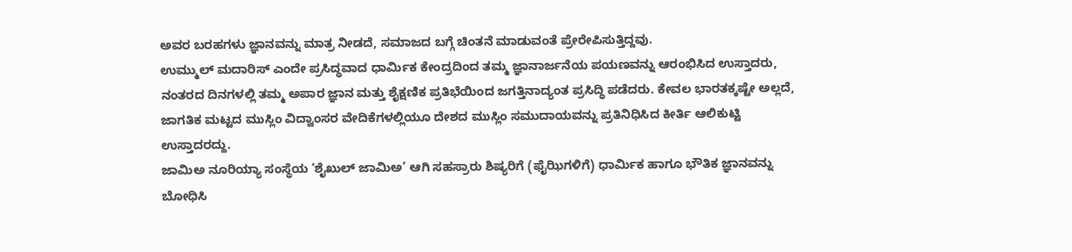ಅವರ ಬರಹಗಳು ಜ್ಞಾನವನ್ನು ಮಾತ್ರ ನೀಡದೆ, ಸಮಾಜದ ಬಗ್ಗೆ ಚಿಂತನೆ ಮಾಡುವಂತೆ ಪ್ರೇರೇಪಿಸುತ್ತಿದ್ದವು.
ಉಮ್ಮುಲ್ ಮದಾರಿಸ್ ಎಂದೇ ಪ್ರಸಿದ್ಧವಾದ ಧಾರ್ಮಿಕ ಕೇಂದ್ರದಿಂದ ತಮ್ಮ ಜ್ಞಾನಾರ್ಜನೆಯ ಪಯಣವನ್ನು ಆರಂಭಿಸಿದ ಉಸ್ತಾದರು, ನಂತರದ ದಿನಗಳಲ್ಲಿ ತಮ್ಮ ಅಪಾರ ಜ್ಞಾನ ಮತ್ತು ಶೈಕ್ಷಣಿಕ ಪ್ರತಿಭೆಯಿಂದ ಜಗತ್ತಿನಾದ್ಯಂತ ಪ್ರಸಿದ್ಧಿ ಪಡೆದರು. ಕೇವಲ ಭಾರತಕ್ಕಷ್ಟೇ ಅಲ್ಲದೆ, ಜಾಗತಿಕ ಮಟ್ಟದ ಮುಸ್ಲಿಂ ವಿದ್ವಾಂಸರ ವೇದಿಕೆಗಳಲ್ಲಿಯೂ ದೇಶದ ಮುಸ್ಲಿಂ ಸಮುದಾಯವನ್ನು ಪ್ರತಿನಿಧಿಸಿದ ಕೀರ್ತಿ ಆಲಿಕುಟ್ಟಿ ಉಸ್ತಾದರದ್ದು.
ಜಾಮಿಅ ನೂರಿಯ್ಯಾ ಸಂಸ್ಥೆಯ ‘ಶೈಖುಲ್ ಜಾಮಿಅ’ ಆಗಿ ಸಹಸ್ರಾರು ಶಿಷ್ಯರಿಗೆ (ಫೈಝಿಗಳಿಗೆ) ಧಾರ್ಮಿಕ ಹಾಗೂ ಭೌತಿಕ ಜ್ಞಾನವನ್ನು ಬೋಧಿಸಿ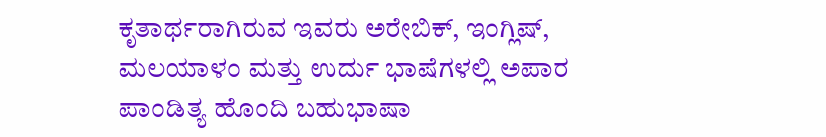ಕೃತಾರ್ಥರಾಗಿರುವ ಇವರು ಅರೇಬಿಕ್, ಇಂಗ್ಲಿಷ್, ಮಲಯಾಳಂ ಮತ್ತು ಉರ್ದು ಭಾಷೆಗಳಲ್ಲಿ ಅಪಾರ ಪಾಂಡಿತ್ಯ ಹೊಂದಿ ಬಹುಭಾಷಾ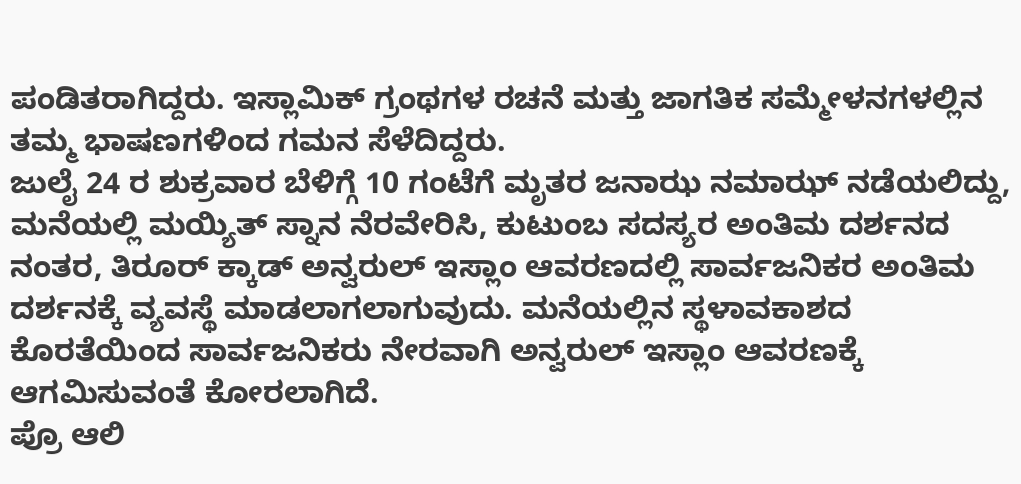ಪಂಡಿತರಾಗಿದ್ದರು. ಇಸ್ಲಾಮಿಕ್ ಗ್ರಂಥಗಳ ರಚನೆ ಮತ್ತು ಜಾಗತಿಕ ಸಮ್ಮೇಳನಗಳಲ್ಲಿನ ತಮ್ಮ ಭಾಷಣಗಳಿಂದ ಗಮನ ಸೆಳೆದಿದ್ದರು.
ಜುಲೈ 24 ರ ಶುಕ್ರವಾರ ಬೆಳಿಗ್ಗೆ 10 ಗಂಟೆಗೆ ಮೃತರ ಜನಾಝ ನಮಾಝ್ ನಡೆಯಲಿದ್ದು, ಮನೆಯಲ್ಲಿ ಮಯ್ಯಿತ್ ಸ್ನಾನ ನೆರವೇರಿಸಿ, ಕುಟುಂಬ ಸದಸ್ಯರ ಅಂತಿಮ ದರ್ಶನದ ನಂತರ, ತಿರೂರ್ ಕ್ಕಾಡ್ ಅನ್ವರುಲ್ ಇಸ್ಲಾಂ ಆವರಣದಲ್ಲಿ ಸಾರ್ವಜನಿಕರ ಅಂತಿಮ ದರ್ಶನಕ್ಕೆ ವ್ಯವಸ್ಥೆ ಮಾಡಲಾಗಲಾಗುವುದು. ಮನೆಯಲ್ಲಿನ ಸ್ಥಳಾವಕಾಶದ ಕೊರತೆಯಿಂದ ಸಾರ್ವಜನಿಕರು ನೇರವಾಗಿ ಅನ್ವರುಲ್ ಇಸ್ಲಾಂ ಆವರಣಕ್ಕೆ ಆಗಮಿಸುವಂತೆ ಕೋರಲಾಗಿದೆ.
ಪ್ರೊ ಆಲಿ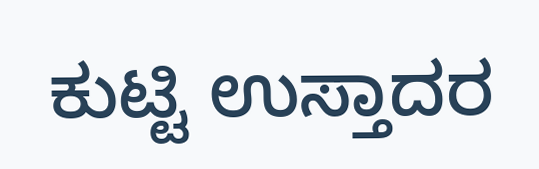ಕುಟ್ಟಿ ಉಸ್ತಾದರ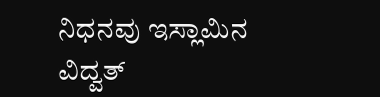ನಿಧನವು ಇಸ್ಲಾಮಿನ ವಿದ್ವತ್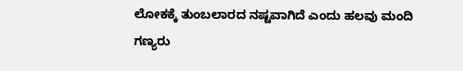ಲೋಕಕ್ಕೆ ತುಂಬಲಾರದ ನಷ್ಟವಾಗಿದೆ ಎಂದು ಹಲವು ಮಂದಿ ಗಣ್ಯರು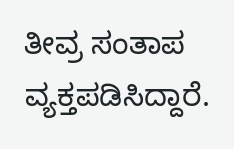ತೀವ್ರ ಸಂತಾಪ ವ್ಯಕ್ತಪಡಿಸಿದ್ದಾರೆ.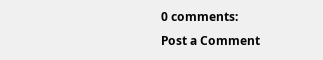0 comments:
Post a Comment